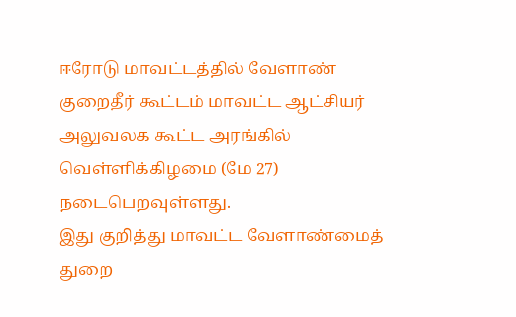ஈரோடு மாவட்டத்தில் வேளாண் குறைதீர் கூட்டம் மாவட்ட ஆட்சியர் அலுவலக கூட்ட அரங்கில் வெள்ளிக்கிழமை (மே 27) நடைபெறவுள்ளது.
இது குறித்து மாவட்ட வேளாண்மைத் துறை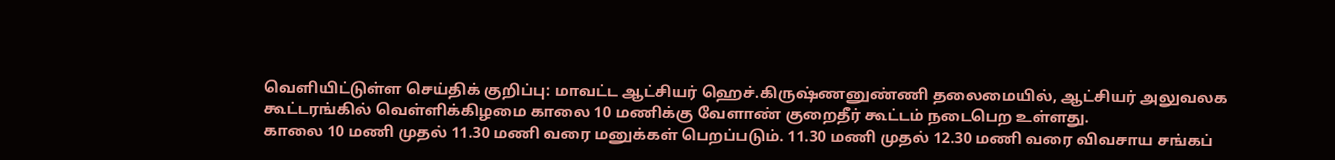வெளியிட்டுள்ள செய்திக் குறிப்பு: மாவட்ட ஆட்சியர் ஹெச்.கிருஷ்ணனுண்ணி தலைமையில், ஆட்சியர் அலுவலக கூட்டரங்கில் வெள்ளிக்கிழமை காலை 10 மணிக்கு வேளாண் குறைதீர் கூட்டம் நடைபெற உள்ளது.
காலை 10 மணி முதல் 11.30 மணி வரை மனுக்கள் பெறப்படும். 11.30 மணி முதல் 12.30 மணி வரை விவசாய சங்கப்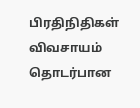பிரதிநிதிகள் விவசாயம் தொடர்பான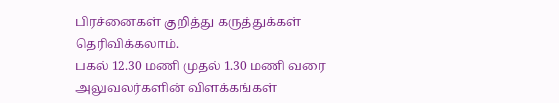பிரச்னைகள் குறித்து கருத்துக்கள் தெரிவிக்கலாம்.
பகல் 12.30 மணி முதல் 1.30 மணி வரை அலுவலர்களின் விளக்கங்கள்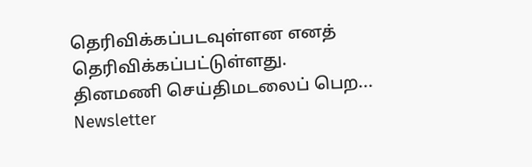தெரிவிக்கப்படவுள்ளன எனத் தெரிவிக்கப்பட்டுள்ளது.
தினமணி செய்திமடலைப் பெற... Newsletter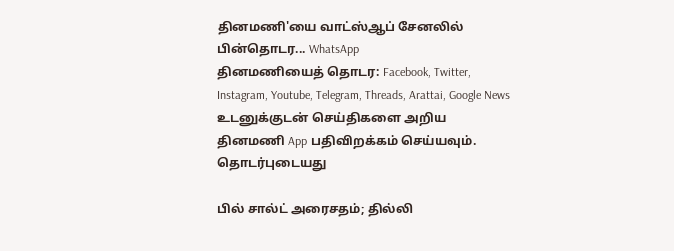தினமணி'யை வாட்ஸ்ஆப் சேனலில் பின்தொடர... WhatsApp
தினமணியைத் தொடர: Facebook, Twitter, Instagram, Youtube, Telegram, Threads, Arattai, Google News
உடனுக்குடன் செய்திகளை அறிய தினமணி App பதிவிறக்கம் செய்யவும்.
தொடர்புடையது

பில் சால்ட் அரைசதம்; தில்லி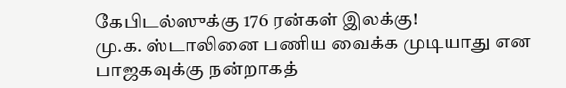கேபிடல்ஸுக்கு 176 ரன்கள் இலக்கு!
மு.க. ஸ்டாலினை பணிய வைக்க முடியாது என பாஜகவுக்கு நன்றாகத்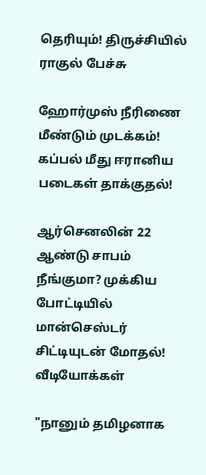தெரியும்! திருச்சியில் ராகுல் பேச்சு

ஹோர்முஸ் நீரிணை மீண்டும் முடக்கம்! கப்பல் மீது ஈரானிய படைகள் தாக்குதல்!

ஆர்செனலின் 22 ஆண்டு சாபம் நீங்குமா? முக்கிய போட்டியில் மான்செஸ்டர் சிட்டியுடன் மோதல்!
வீடியோக்கள்

"நானும் தமிழனாக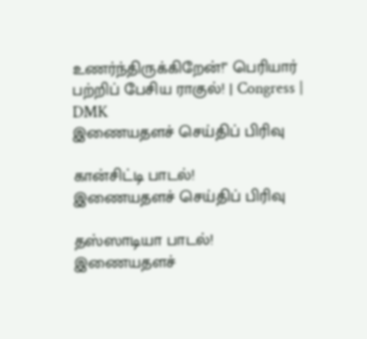உணர்ந்திருக்கிறேன்!" பெரியார் பற்றிப் பேசிய ராகுல்! | Congress | DMK
இணையதளச் செய்திப் பிரிவு

கான்சிட்டி பாடல்!
இணையதளச் செய்திப் பிரிவு

தஸ்ஸாடியா பாடல்!
இணையதளச்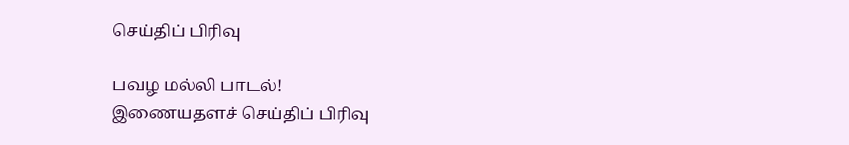செய்திப் பிரிவு

பவழ மல்லி பாடல்!
இணையதளச் செய்திப் பிரிவு